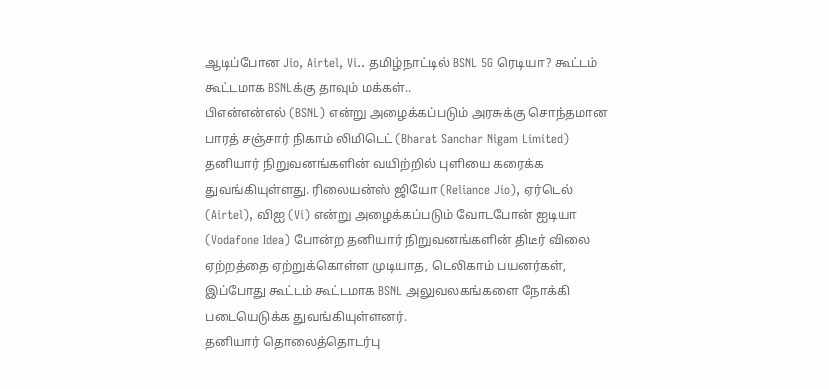ஆடிப்போன Jio, Airtel, Vi.. தமிழ்நாட்டில் BSNL 5G ரெடியா? கூட்டம் கூட்டமாக BSNLக்கு தாவும் மக்கள்..
பிஎன்என்எல் (BSNL) என்று அழைக்கப்படும் அரசுக்கு சொந்தமான பாரத் சஞ்சார் நிகாம் லிமிடெட் (Bharat Sanchar Nigam Limited) தனியார் நிறுவனங்களின் வயிற்றில் புளியை கரைக்க துவங்கியுள்ளது. ரிலையன்ஸ் ஜியோ (Reliance Jio), ஏர்டெல் (Airtel), விஐ (Vi) என்று அழைக்கப்படும் வோடபோன் ஐடியா (Vodafone Idea) போன்ற தனியார் நிறுவனங்களின் திடீர் விலை ஏற்றத்தை ஏற்றுக்கொள்ள முடியாத, டெலிகாம் பயனர்கள், இப்போது கூட்டம் கூட்டமாக BSNL அலுவலகங்களை நோக்கி படையெடுக்க துவங்கியுள்ளனர்.
தனியார் தொலைத்தொடர்பு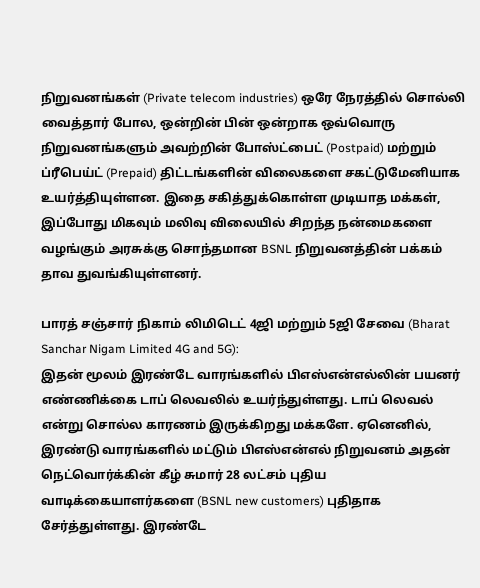நிறுவனங்கள் (Private telecom industries) ஒரே நேரத்தில் சொல்லி வைத்தார் போல, ஒன்றின் பின் ஒன்றாக ஒவ்வொரு நிறுவனங்களும் அவற்றின் போஸ்ட்பைட் (Postpaid) மற்றும் ப்ரீபெய்ட் (Prepaid) திட்டங்களின் விலைகளை சகட்டுமேனியாக உயர்த்தியுள்ளன. இதை சகித்துக்கொள்ள முடியாத மக்கள், இப்போது மிகவும் மலிவு விலையில் சிறந்த நன்மைகளை வழங்கும் அரசுக்கு சொந்தமான BSNL நிறுவனத்தின் பக்கம் தாவ துவங்கியுள்ளனர்.

பாரத் சஞ்சார் நிகாம் லிமிடெட் 4ஜி மற்றும் 5ஜி சேவை (Bharat Sanchar Nigam Limited 4G and 5G):
இதன் மூலம் இரண்டே வாரங்களில் பிஎஸ்என்எல்லின் பயனர் எண்ணிக்கை டாப் லெவலில் உயர்ந்துள்ளது. டாப் லெவல் என்று சொல்ல காரணம் இருக்கிறது மக்களே. ஏனெனில், இரண்டு வாரங்களில் மட்டும் பிஎஸ்என்எல் நிறுவனம் அதன் நெட்வொர்க்கின் கீழ் சுமார் 28 லட்சம் புதிய வாடிக்கையாளர்களை (BSNL new customers) புதிதாக சேர்த்துள்ளது. இரண்டே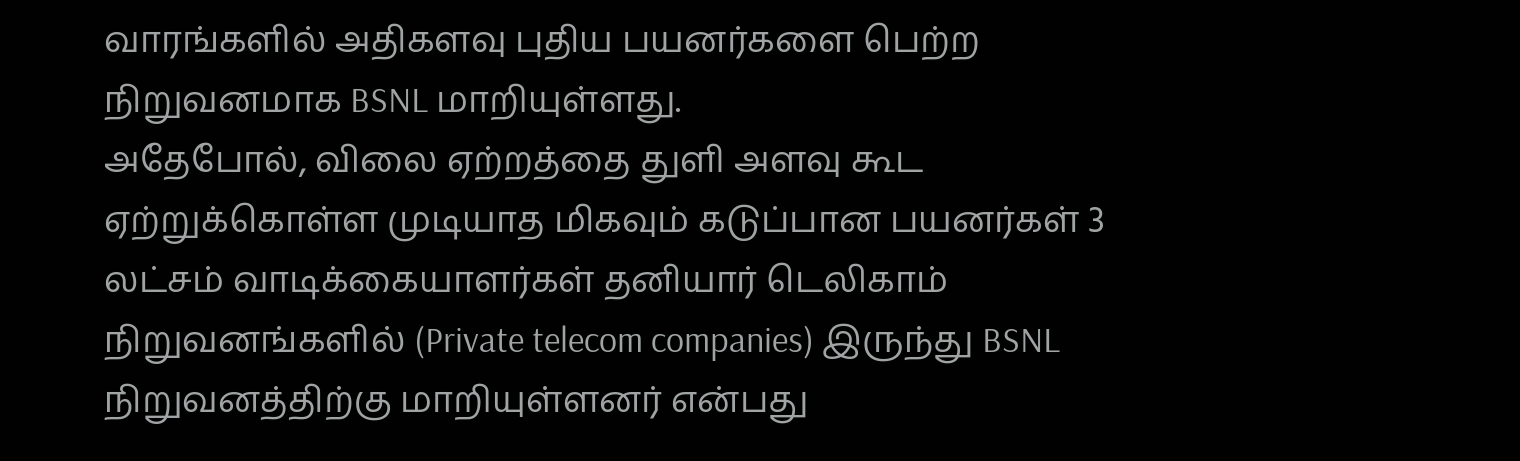வாரங்களில் அதிகளவு புதிய பயனர்களை பெற்ற நிறுவனமாக BSNL மாறியுள்ளது.
அதேபோல், விலை ஏற்றத்தை துளி அளவு கூட ஏற்றுக்கொள்ள முடியாத மிகவும் கடுப்பான பயனர்கள் 3 லட்சம் வாடிக்கையாளர்கள் தனியார் டெலிகாம் நிறுவனங்களில் (Private telecom companies) இருந்து BSNL நிறுவனத்திற்கு மாறியுள்ளனர் என்பது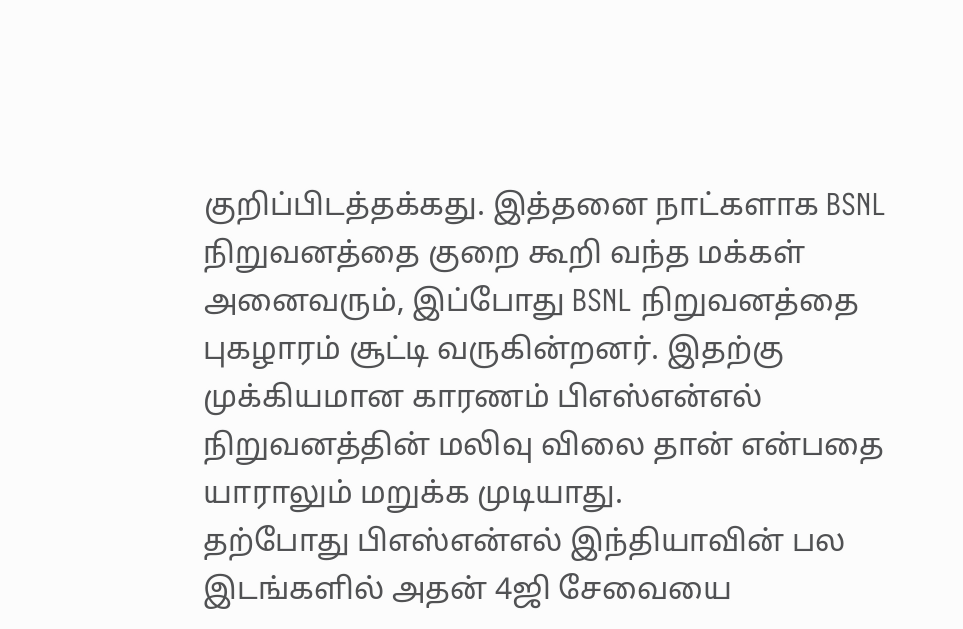குறிப்பிடத்தக்கது. இத்தனை நாட்களாக BSNL நிறுவனத்தை குறை கூறி வந்த மக்கள் அனைவரும், இப்போது BSNL நிறுவனத்தை புகழாரம் சூட்டி வருகின்றனர். இதற்கு முக்கியமான காரணம் பிஎஸ்என்எல் நிறுவனத்தின் மலிவு விலை தான் என்பதை யாராலும் மறுக்க முடியாது.
தற்போது பிஎஸ்என்எல் இந்தியாவின் பல இடங்களில் அதன் 4ஜி சேவையை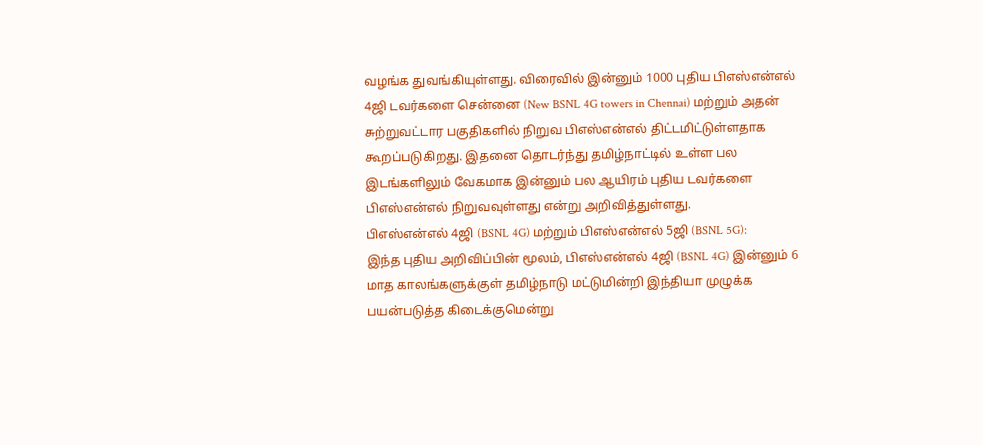வழங்க துவங்கியுள்ளது. விரைவில் இன்னும் 1000 புதிய பிஎஸ்என்எல் 4ஜி டவர்களை சென்னை (New BSNL 4G towers in Chennai) மற்றும் அதன் சுற்றுவட்டார பகுதிகளில் நிறுவ பிஎஸ்என்எல் திட்டமிட்டுள்ளதாக கூறப்படுகிறது. இதனை தொடர்ந்து தமிழ்நாட்டில் உள்ள பல இடங்களிலும் வேகமாக இன்னும் பல ஆயிரம் புதிய டவர்களை பிஎஸ்என்எல் நிறுவவுள்ளது என்று அறிவித்துள்ளது.
பிஎஸ்என்எல் 4ஜி (BSNL 4G) மற்றும் பிஎஸ்என்எல் 5ஜி (BSNL 5G):
இந்த புதிய அறிவிப்பின் மூலம், பிஎஸ்என்எல் 4ஜி (BSNL 4G) இன்னும் 6 மாத காலங்களுக்குள் தமிழ்நாடு மட்டுமின்றி இந்தியா முழுக்க பயன்படுத்த கிடைக்குமென்று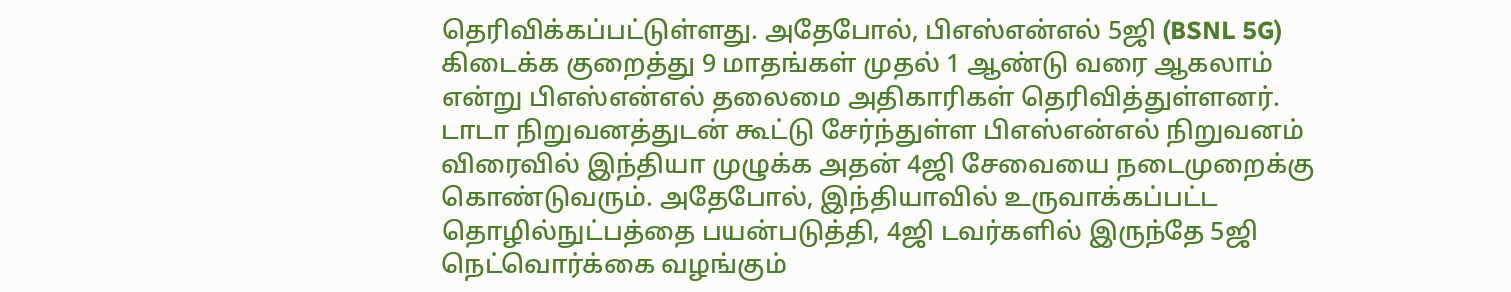தெரிவிக்கப்பட்டுள்ளது. அதேபோல், பிஎஸ்என்எல் 5ஜி (BSNL 5G) கிடைக்க குறைத்து 9 மாதங்கள் முதல் 1 ஆண்டு வரை ஆகலாம் என்று பிஎஸ்என்எல் தலைமை அதிகாரிகள் தெரிவித்துள்ளனர்.
டாடா நிறுவனத்துடன் கூட்டு சேர்ந்துள்ள பிஎஸ்என்எல் நிறுவனம் விரைவில் இந்தியா முழுக்க அதன் 4ஜி சேவையை நடைமுறைக்கு கொண்டுவரும். அதேபோல், இந்தியாவில் உருவாக்கப்பட்ட தொழில்நுட்பத்தை பயன்படுத்தி, 4ஜி டவர்களில் இருந்தே 5ஜி நெட்வொர்க்கை வழங்கும்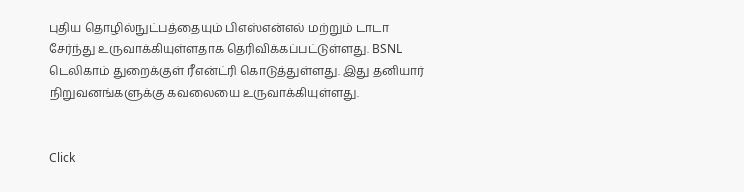புதிய தொழில்நுட்பத்தையும் பிஎஸ்என்எல் மற்றும் டாடா சேர்ந்து உருவாக்கியுள்ளதாக தெரிவிக்கப்பட்டுள்ளது. BSNL டெலிகாம் துறைக்குள் ரீஎன்ட்ரி கொடுத்துள்ளது. இது தனியார் நிறுவனங்களுக்கு கவலையை உருவாக்கியுள்ளது.


Click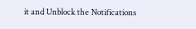it and Unblock the Notifications